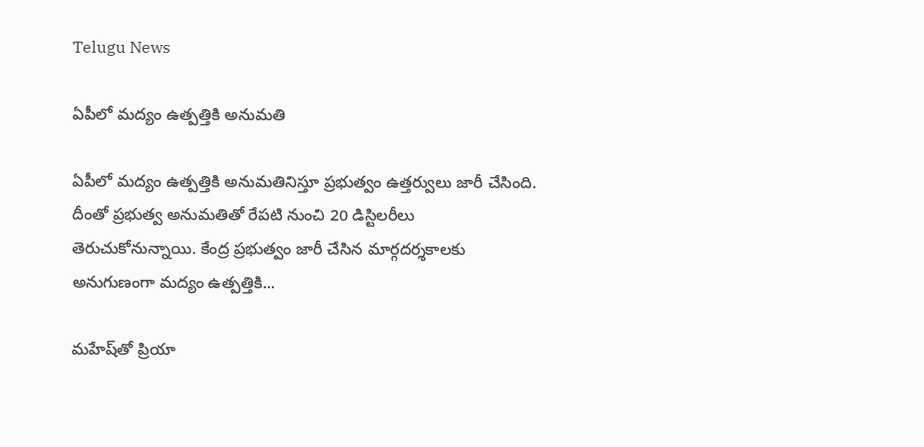Telugu News

ఏపీలో మద్యం ఉత్పత్తికి అనుమతి

ఏపీలో మద్యం ఉత్పత్తికి అనుమతినిస్తూ ప్రభుత్వం ఉత్తర్వులు జారీ చేసింది. దీంతో ప్రభుత్వ అనుమతితో రేపటి నుంచి 20 డిస్టిలరీలు తెరుచుకోనున్నాయి. కేంద్ర ప్రభుత్వం జారీ చేసిన మార్గదర్శకాలకు అనుగుణంగా మద్యం ఉత్పత్తికి...

మహేష్‌తో ప్రియా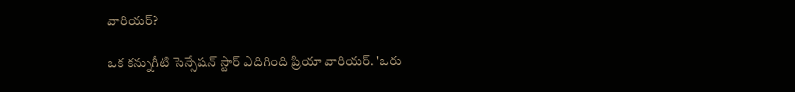వారియర్?

ఒక కన్నుగీటి సెన్సేషన్ స్టార్‌ ఎదిగింది ప్రియా వారియర్. 'ఒరు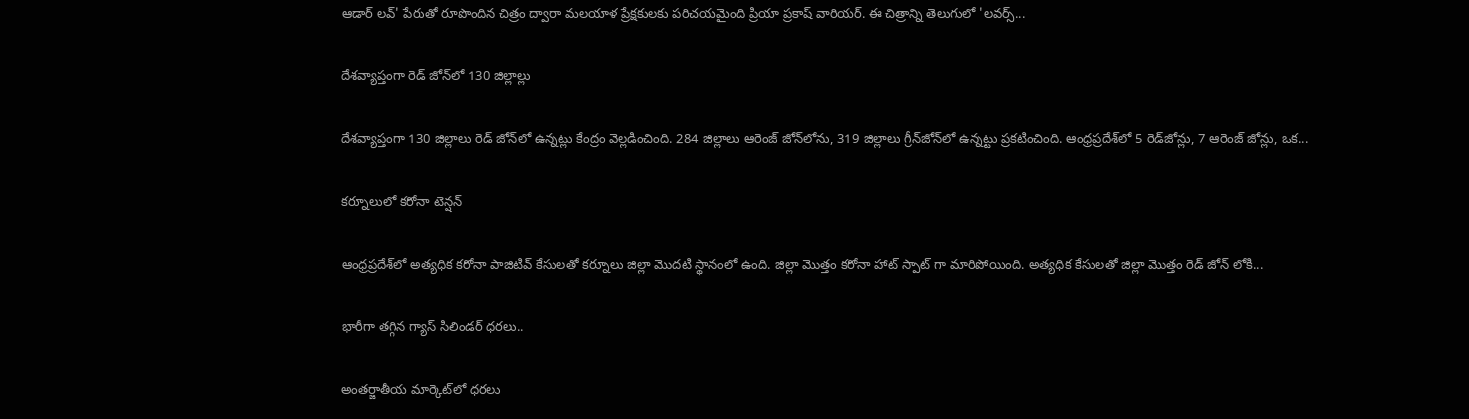ఆడార్ లవ్‌' పేరుతో రూపొందిన చిత్రం ద్వారా మలయాళ ప్రేక్షకులకు పరిచయమైంది ప్రియా ప్రకాష్ వారియర్. ఈ చిత్రాన్ని తెలుగులో 'లవర్స్...

దేశవ్యాప్తంగా రెడ్‌ జోన్‌లో 130 జిల్లాల్లు

దేశవ్యాప్తంగా 130 జిల్లాలు రెడ్‌ జోన్‌లో ఉన్నట్లు కేంద్రం వెల్లడించింది. 284 జిల్లాలు ఆరెంజ్ జోన్‌లోను, 319 జిల్లాలు గ్రీన్‌జోన్‌లో ఉన్నట్టు ప్రకటించింది. ఆంధ్రప్రదేశ్‌లో 5 రెడ్‌జోన్లు, 7 ఆరెంజ్ జోన్లు, ఒక...

కర్నూలులో కరోనా టెన్షన్

ఆంధ్రప్రదేశ్‌లో అత్యధిక కరోనా పాజిటివ్ కేసులతో కర్నూలు జిల్లా మొదటి స్థానంలో ఉంది. జిల్లా మొత్తం కరోనా హాట్ స్పాట్‌ గా మారిపోయింది. అత్యధిక కేసులతో జిల్లా మొత్తం రెడ్ జోన్ లోకి...

భారీగా తగ్గిన గ్యాస్‌ సిలిండర్‌ ధరలు..

అంతర్జాతీయ మార్కెట్‌లో ధరలు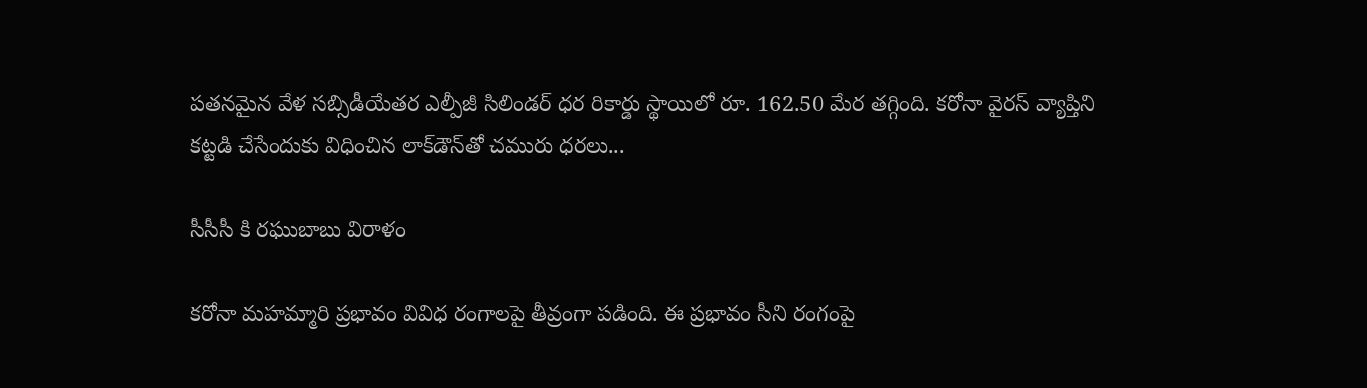పతనమైన వేళ సబ్సిడీయేతర ఎల్పీజీ సిలిండర్‌ ధర రికార్డు స్థాయిలో రూ. 162.50 మేర తగ్గింది. కరోనా వైరస్‌ వ్యాప్తిని కట్టడి చేసేందుకు విధించిన లాక్‌డౌన్‌తో చమురు ధరలు...

సీసీసీ కి రఘుబాబు విరాళం

కరోనా మహమ్మారి ప్రభావం వివిధ రంగాలపై తీవ్రంగా పడింది. ఈ ప్రభావం సీని రంగంపై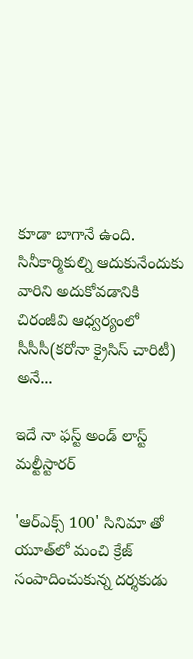కూడా బాగానే ఉంది. సినీకార్మికుల్ని ఆదుకునేందుకు వారిని అదుకోవడానికి చిరంజీవి ఆధ్వర్యంలో సీసీసీ(క‌రోనా క్రైసిస్ చారిటీ) అనే...

ఇదే నా ఫస్ట్‌ అండ్‌ లాస్ట్‌ మ‌ల్టీస్టార‌ర్

'ఆర్‌ఎక్స్ 100' సినిమా తో యూత్‌లో మంచి క్రేజ్‌ సంపాదించుకున్న దర్శకుడు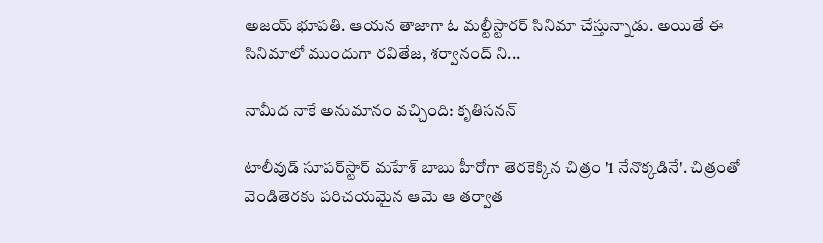అజయ్ భూపతి. ఆయన తాజాగా ఓ మల్టీస్టారర్ సినిమా చేస్తున్నాడు. అయితే ఈ సినిమాలో ముందుగా రవితేజ, శర్వానంద్ ని...

నామీద నాకే అనుమానం వచ్చింది: కృతిసనన్‌

టాలీవుడ్‌ సూపర్‌స్టార్‌ మహేశ్‌ బాబు హీరోగా తెరకెక్కిన చిత్రం '1 నేనొక్కడినే'. చిత్రంతో వెండితెరకు పరిచయమైన ఆమె ఆ తర్వాత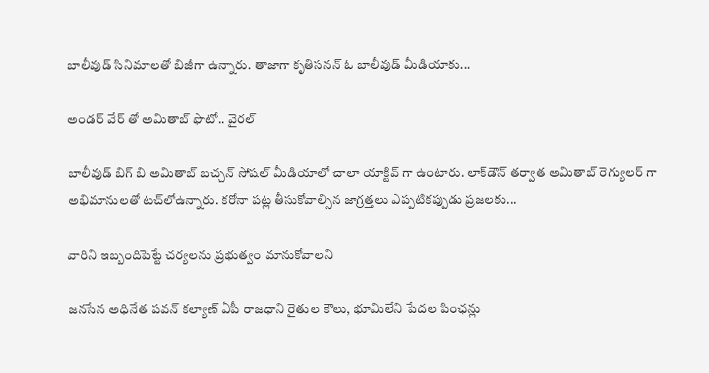బాలీవుడ్‌ సినిమాలతో బిజీగా ఉన్నారు. తాజాగా కృతిసనన్‌ ఓ బాలీవుడ్‌ మీడియాకు...

అండర్ వేర్ తో అమితాబ్‌ ఫొటో.. వైరల్‌

బాలీవుడ్ బిగ్ బి అమితాబ్ బచ్చన్ సోషల్ మీడియాలో చాలా యాక్టివ్ గా ఉంటారు. లాక్‌డౌన్ తర్వాత అమితాబ్ రెగ్యులర్ గా అభిమానులతో టచ్‌లోఉన్నారు. కరోనా పట్ల తీసుకోవాల్సిన జాగ్రత్తలు ఎప్పటికప్పుడు ప్రజలకు...

వారిని ఇబ్బందిపెట్టే చర్యలను ప్రభుత్వం మానుకోవాలని

జనసేన అధినేత పవన్‌ కల్యాణ్‌ ఏపీ రాజధాని రైతుల కౌలు, భూమిలేని పేదల పింఛన్లు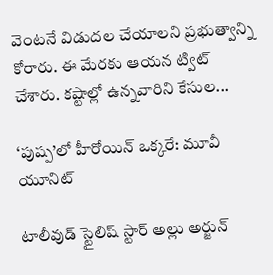వెంటనే విడుదల చేయాలని ప్రభుత్వాన్ని కోరారు. ఈ మేరకు ఆయన ట్విట్‌ చేశారు. కష్టాల్లో ఉన్నవారిని కేసుల...

‘పుష్ప’లో హీరోయిన్‌ ఒక్కరే: మూవీ యూనిట్‌

టాలీవుడ్‌ స్టైలిష్‌ స్టార్‌ అల్లు అర్జున్‌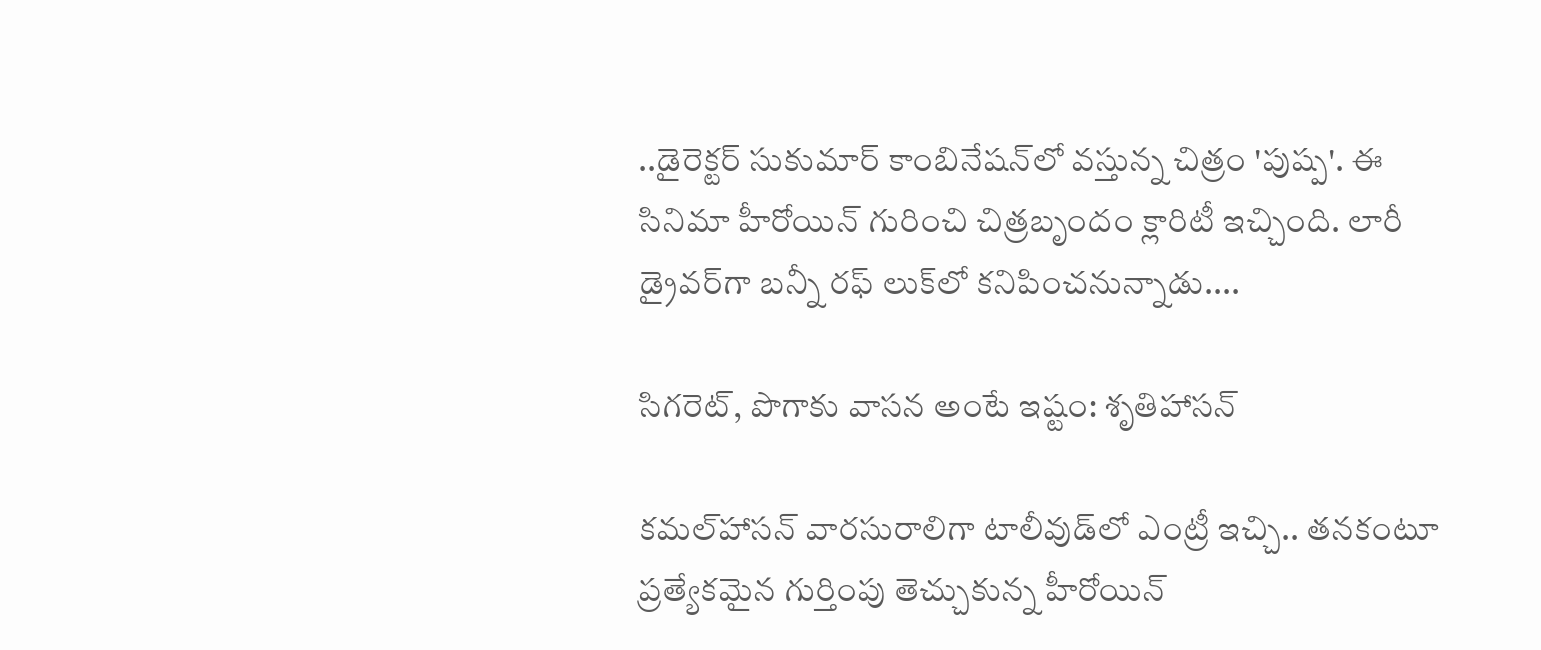..డైరెక్టర్‌ సుకుమార్‌ కాంబినేషన్‌లో వస్తున్న చిత్రం 'పుష్ప'. ఈ సినిమా హీరోయిన్‌ గురించి చిత్రబృందం క్లారిటీ ఇచ్చింది. లారీ డ్రైవర్‌గా బన్నీ రఫ్‌ లుక్‌లో కనిపించనున్నాడు....

సిగరెట్‌, పొగాకు వాసన అంటే ఇష్టం: శృతిహాసన్‌

కమల్‌హాసన్‌ వారసురాలిగా టాలీవుడ్‌లో ఎంట్రీ ఇచ్చి.. తనకంటూ ప్రత్యేకమైన గుర్తింపు తెచ్చుకున్న హీరోయిన్‌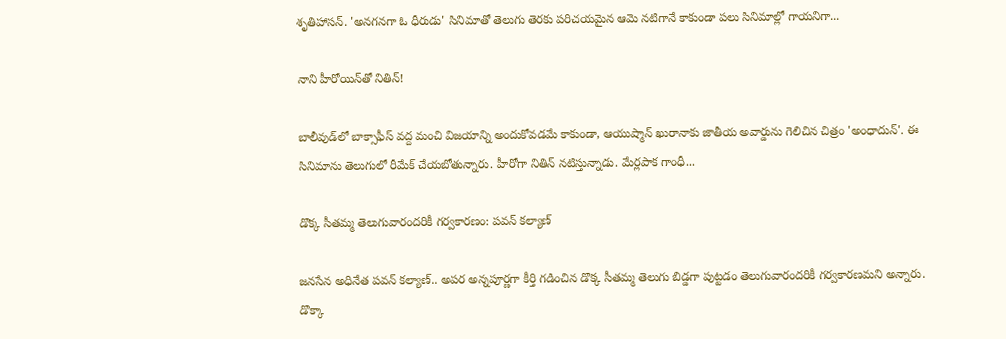శృతిహాసన్‌. 'అనగనగా ఓ ధీరుడు' సినిమాతో తెలుగు తెరకు పరిచయమైన ఆమె నటిగానే కాకుండా పలు సినిమాల్లో గాయనిగా...

నాని హీరోయిన్‌తో నితిన్‌!

బాలీవుడ్‌లో బాక్సాఫీస్‌ వద్ద మంచి విజయాన్ని అందుకోవడమే కాకుండా, ఆయుష్మాన్‌ ఖురానాకు జాతీయ అవార్డును గెలిచిన చిత్రం 'అంధాదున్‌'. ఈ సినిమాను తెలుగులో రీమేక్ చేయబోతున్నారు. హీరోగా నితిన్ నటిస్తున్నాడు. మేర్లపాక గాంధీ...

డొక్క సీతమ్మ తెలుగువారందరికీ గర్వకారణం: పవన్‌ కల్యాణ్‌

జనసేన అధినేత పవన్‌ కల్యాణ్‌.. అపర అన్నపూర్ణగా కీర్తి గడించిన డొక్క సీతమ్మ తెలుగు బిడ్డగా పుట్టడం తెలుగువారందరికీ గర్వకారణమని అన్నారు. డొక్కా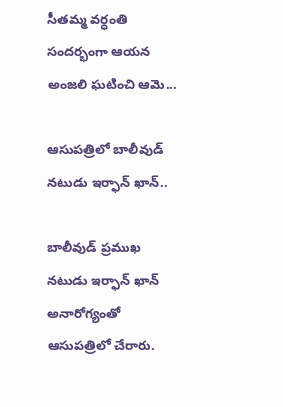సీతమ్మ వర్ధంతి సందర్భంగా ఆయన అంజలి ఘటించి ఆమె...

ఆసుపత్రిలో బాలీవుడ్ నటుడు ఇర్ఫాన్ ఖాన్..

బాలీవుడ్‌ ప్రముఖ నటుడు ఇర్ఫాన్‌ ఖాన్‌ అనారోగ్యంతో ఆసుపత్రిలో చేరారు.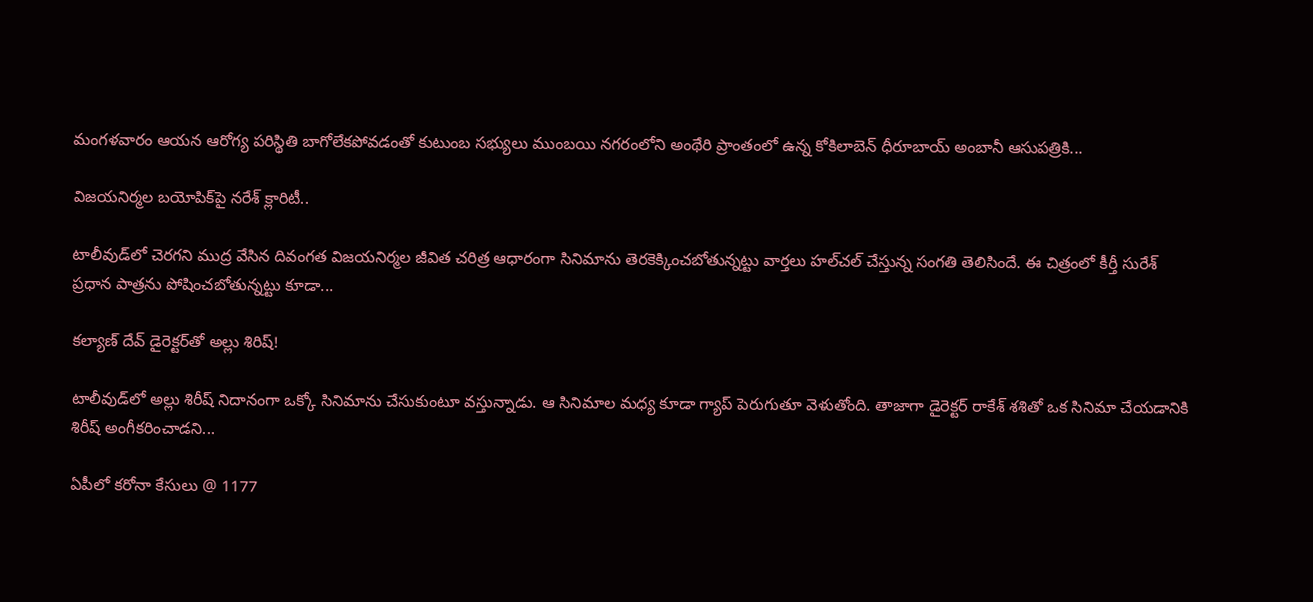మంగళవారం ఆయన ఆరోగ్య పరిస్థితి బాగోలేకపోవడంతో కుటుంబ సభ్యులు ముంబయి నగరంలోని అంథేరి ప్రాంతంలో ఉన్న కోకిలాబెన్ ధీరూబాయ్ అంబానీ ఆసుపత్రికి...

విజయనిర్మల బయోపిక్‌పై నరేశ్‌ క్లారిటీ..

టాలీవుడ్‌లో చెరగని ముద్ర వేసిన దివంగత విజయనిర్మల జీవిత చరిత్ర ఆధారంగా సినిమాను తెరకెక్కించబోతున్నట్టు వార్తలు హల్‌చల్‌ చేస్తున్న సంగతి తెలిసిందే. ఈ చిత్రంలో కీర్తీ సురేశ్ ప్రధాన పాత్రను పోషించబోతున్నట్టు కూడా...

కల్యాణ్ దేవ్ డైరెక్టర్‌తో అల్లు శిరిష్‌!

టాలీవుడ్‌లో అల్లు శిరీష్ నిదానంగా ఒక్కో సినిమాను చేసుకుంటూ వస్తున్నాడు. ఆ సినిమాల మధ్య కూడా గ్యాప్ పెరుగుతూ వెళుతోంది. తాజాగా డైరెక్టర్‌ రాకేశ్ శశితో ఒక సినిమా చేయడానికి శిరీష్ అంగీకరించాడని...

ఏపీలో కరోనా కేసులు @ 1177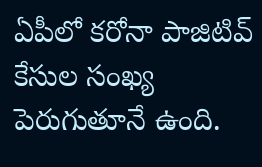ఏపీలో కరోనా పాజిటివ్ కేసుల సంఖ్య పెరుగుతూనే ఉంది.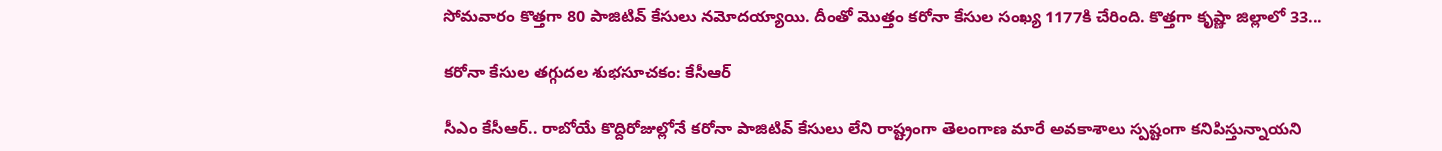సోమవారం కొత్తగా 80 పాజిటివ్ కేసులు నమోదయ్యాయి. దీంతో మొత్తం కరోనా కేసుల సంఖ్య 1177కి చేరింది. కొత్తగా కృష్ణా జిల్లాలో 33...

కరోనా కేసుల తగ్గుదల శుభసూచకం: కేసీఆర్‌

సీఎం కేసీఆర్‌.. రాబోయే కొద్దిరోజుల్లోనే కరోనా పాజిటివ్‌ కేసులు లేని రాష్ట్రంగా తెలంగాణ మారే అవకాశాలు స్పష్టంగా కనిపిస్తున్నాయని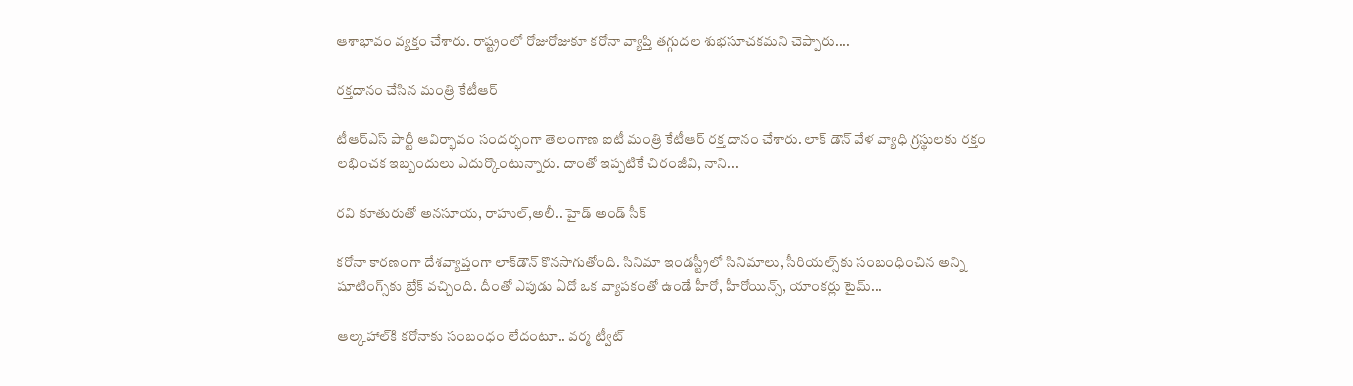ఆశాభావం వ్యక్తం చేశారు. రాష్ట్రంలో రోజురోజుకూ కరోనా వ్యాప్తి తగ్గుదల శుభసూచకమని చెప్పారు....

రక్తదానం చేసిన మంత్రి కేటీఆర్

టీఆర్ఎస్ పార్టీ ఆవిర్భావం సందర్భంగా తెలంగాణ ఐటీ మంత్రి కేటీఆర్ రక్త దానం చేశారు. లాక్ డౌన్ వేళ వ్యాధి గ్రస్థులకు రక్తం లభించక ఇబ్బందులు ఎదుర్కొంటున్నారు. దాంతో ఇప్పటికే చిరంజీవి, నాని...

రవి కూతురుతో అనసూయ, రాహుల్‌,అలీ.. హైడ్ అండ్ సీక్

కరోనా కారణంగా దేశవ్యాప్తంగా లాక్‌డౌన్‌ కొనసాగుతోంది. సినిమా ఇండస్ట్రీలో సినిమాలు, సీరియల్స్‌కు సంబంధించిన అన్ని షూటింగ్స్‌కు బ్రేక్ వచ్చింది. దీంతో ఎపుడు ఏదో ఒక వ్యాపకంతో ఉండే హీరో, హీరోయిన్స్, యాంకర్లు టైమ్...

ఆల్కహాల్‌కి కరోనాకు సంబంధం లేదంటూ.. వర్మ ట్వీట్‌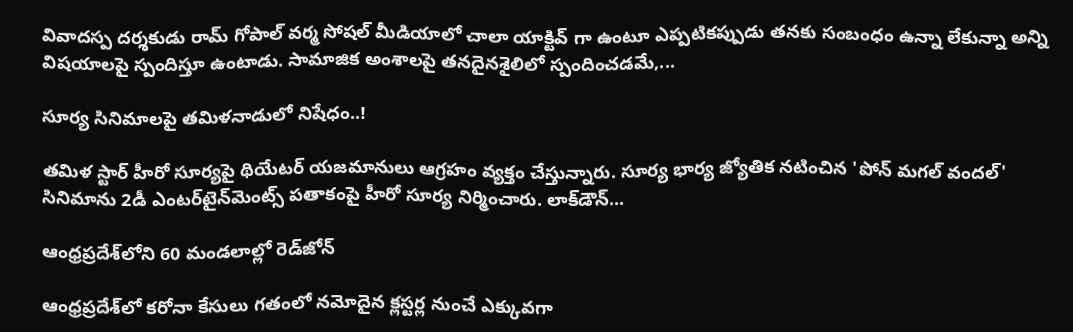వివాదస్ప దర్శకుడు రామ్‌ గోపాల్‌ వర్మ సోషల్ మీడియాలో చాలా యాక్టివ్ గా ఉంటూ ఎప్పటికప్పుడు తనకు సంబంధం ఉన్నా లేకున్నా అన్ని విషయాలపై స్పందిస్తూ ఉంటాడు. సామాజిక అంశాలపై తనదైనశైలిలో స్పందించడమే,...

సూర్య సినిమాలపై తమిళనాడులో నిషేధం..!

తమిళ స్టార్ హీరో సూర్యపై థియేటర్ యజమానులు ఆగ్రహం వ్యక్తం చేస్తున్నారు. సూర్య భార్య జ్యోతిక నటించిన 'పోన్ మగల్ వందల్' సినిమాను 2డీ ఎంటర్‌టైన్‌మెంట్స్ పతాకంపై హీరో సూర్య నిర్మించారు. లాక్‌డౌన్...

ఆంధ్రప్రదేశ్‌లోని 60 మండలాల్లో రెడ్‌జోన్

ఆంధ్రప్రదేశ్‌లో కరోనా కేసులు గతంలో నమోదైన క్లస్టర్ల నుంచే ఎక్కువగా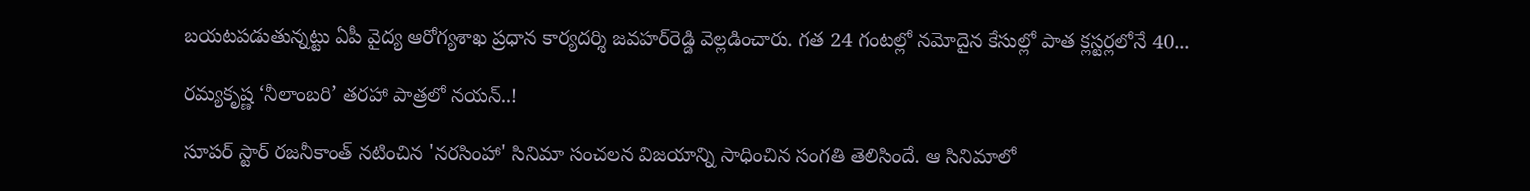బయటపడుతున్నట్టు ఏపీ వైద్య ఆరోగ్యశాఖ ప్రధాన కార్యదర్శి జవహర్‌రెడ్డి వెల్లడించారు. గత 24 గంటల్లో నమోదైన కేసుల్లో పాత క్లస్టర్లలోనే 40...

రమ్యకృష్ణ ‘నీలాంబరి’ తరహా పాత్రలో నయన్‌..!

సూపర్‌ స్టార్‌ రజనీకాంత్ నటించిన 'నరసింహా' సినిమా సంచలన విజయాన్ని సాధించిన సంగతి తెలిసిందే. ఆ సినిమాలో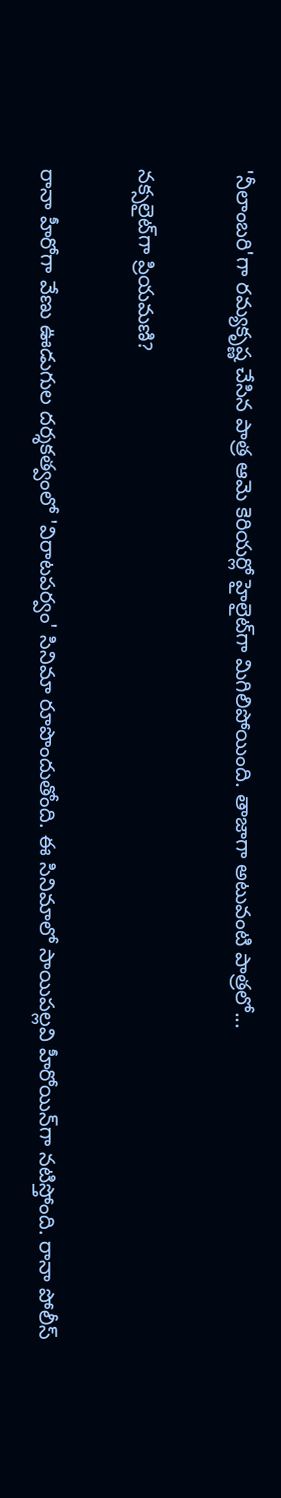'నీలాంబరి'గా రమ్యకృష్ణ చేసిన పాత్ర ఆమె కెరియర్లో హైలైట్‌గా మిగిలిపోయింది. తాజాగా అటువంటి పాత్రలో...

నక్సలైట్‌గా ప్రియమణి?

రానా హీరోగా వేణు ఊడుగుల దర్శకత్వంలో 'విరాటపర్వం' సినిమా రూపొందుతోంది. ఈ సినిమాలో సాయిపల్లవి హీరోయిన్‌గా నటిస్తోంది. రానా పోలీస్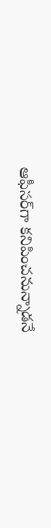ఆఫీసర్‌గా కనిపించనున్నాడనే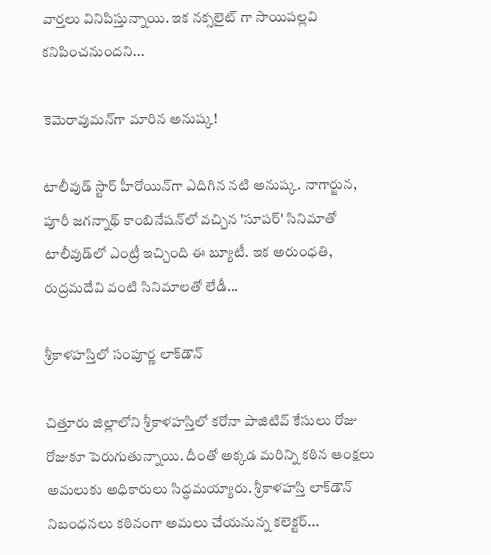వార్తలు వినిపిస్తున్నాయి. ఇక నక్సలైట్ గా సాయిపల్లవి కనిపించనుందని...

కెమెరావుమన్‌గా మారిన అనుష్క!

టాలీవుడ్ స్టార్‌ హీరోయిన్‌గా ఎదిగిన నటి అనుష్క. నాగార్జున, పూరీ జగన్నాథ్ కాంబినేషన్‌లో వచ్చిన 'సూపర్' సినిమాతో టాలీవుడ్‌లో ఎంట్రీ ఇచ్చింది ఈ బ్యూటీ. ఇక అరుంధతి, రుద్రమదేవి వంటి సినిమాలతో లేడీ...

శ్రీకాళహస్తిలో సంపూర్ణ లాక్‌డౌన్

చిత్తూరు జిల్లాలోని శ్రీకాళహస్తిలో కరోనా పాజిటివ్ కేసులు రోజు రోజుకూ పెరుగుతున్నాయి. దీంతో అక్కడ మరిన్ని కఠిన ఆంక్షలు అమలుకు అధికారులు సిద్ధమయ్యారు. శ్రీకాళహస్తి లాక్‌డౌన్ నిబంధనలు కఠినంగా అమలు చేయనున్న కలెక్టర్...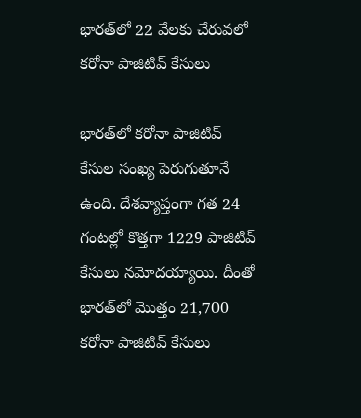భారత్‌లో 22 వేలకు చేరువలో కరోనా పాజిటివ్ కేసులు

భారత్‌లో కరోనా పాజిటివ్ కేసుల సంఖ్య పెరుగుతూనే ఉంది. దేశవ్యాప్తంగా గత 24 గంటల్లో కొత్తగా 1229 పాజిటివ్ కేసులు నమోదయ్యాయి. దీంతో భారత్‌లో మొత్తం 21,700 కరోనా పాజిటివ్ కేసులు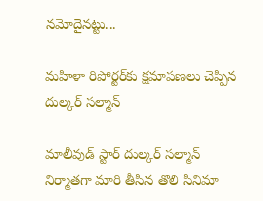నమోదైనట్టు...

మహిళా రిపోర్టర్‌కు క్షమాపణలు చెప్పిన దుల్కర్‌ సల్మాన్‌

మాలీవుడ్‌ స్టార్‌ దుల్కర్‌ సల్మాన్‌ నిర్మాతగా మారి తీసిన తొలి సినిమా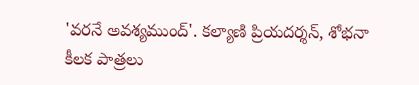'వరనే అవశ్యముంద్‌'. కల్యాణి ప్రియదర్శన్‌, శోభనా కీలక పాత్రలు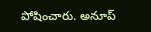పోషించారు. అనూప్‌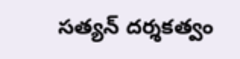సత్యన్‌ దర్శకత్వం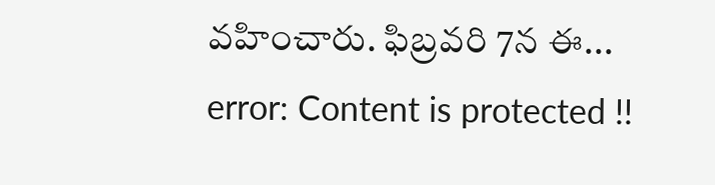వహించారు. ఫిబ్రవరి 7న ఈ...
error: Content is protected !!